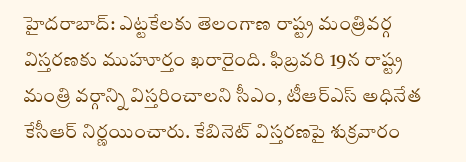హైదరాబాద్: ఎట్టకేలకు తెలంగాణ రాష్ట్ర మంత్రివర్గ విస్తరణకు ముహూర్తం ఖరారైంది. ఫిబ్రవరి 19న రాష్ట్ర మంత్రి వర్గాన్ని విస్తరించాలని సీఎం, టీఆర్ఎస్ అధినేత కేసీఆర్ నిర్ణయించారు. కేబినెట్ విస్తరణపై శుక్రవారం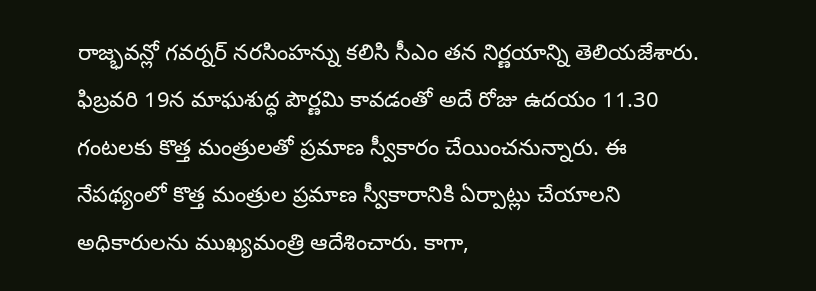రాజ్భవన్లో గవర్నర్ నరసింహన్ను కలిసి సీఎం తన నిర్ణయాన్ని తెలియజేశారు.
ఫిబ్రవరి 19న మాఘశుద్ధ పౌర్ణమి కావడంతో అదే రోజు ఉదయం 11.30 గంటలకు కొత్త మంత్రులతో ప్రమాణ స్వీకారం చేయించనున్నారు. ఈ నేపథ్యంలో కొత్త మంత్రుల ప్రమాణ స్వీకారానికి ఏర్పాట్లు చేయాలని అధికారులను ముఖ్యమంత్రి ఆదేశించారు. కాగా,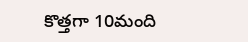కొత్తగా 10మంది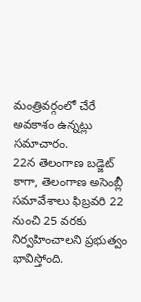మంత్రివర్గంలో చేరే అవకాశం ఉన్నట్లు సమాచారం.
22న తెలంగాణ బడ్జెట్
కాగా, తెలంగాణ అసెంబ్లీ సమావేశాలు ఫిబ్రవరి 22 నుంచి 25 వరకు నిర్వహించాలని ప్రభుత్వం భావిస్తోంది.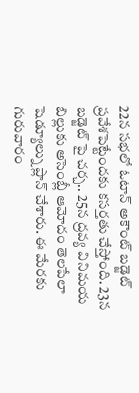22న సభలో ఓటాన్ అకౌంట్ బడ్జెట్ ప్రవేశపెట్టేందకు కసర్తతు చేస్తోంది. 23న బడ్జెట్ పై చర్చ.. 25న ద్రవ్య వినిమయ బిల్లుకు అసెంబ్లీ ఆమోదం తెలపేలా షెడ్యూల్ను ప్లాన్ చేశారు. ఈ మేరకు గురువారం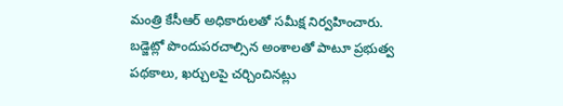మంత్రి కేసీఆర్ అధికారులతో సమీక్ష నిర్వహించారు. బడ్జెట్లో పొందుపరచాల్సిన అంశాలతో పాటూ ప్రభుత్వ పథకాలు, ఖర్చులపై చర్చించినట్లు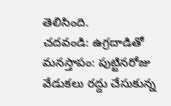తెలిసింది.
చదవండి: ఉగ్రదాడితో మనస్తాపం: పుట్టినరోజు వేడుకలు రద్దు చేసుకున్న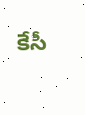కేసీ